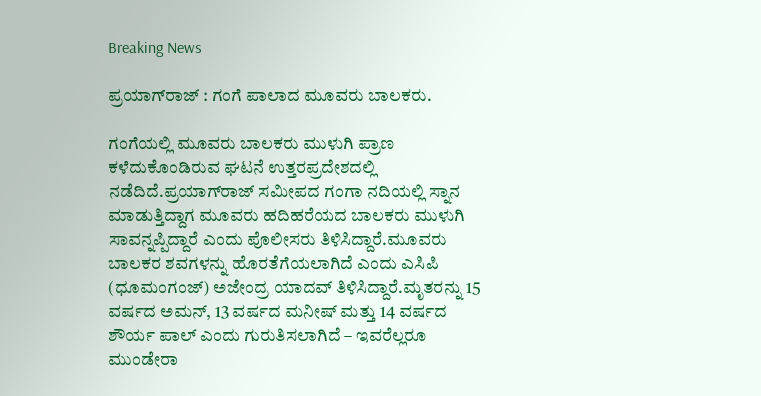Breaking News

ಪ್ರಯಾಗ್‌ರಾಜ್‌‍ : ಗಂಗೆ ಪಾಲಾದ ಮೂವರು ಬಾಲಕರು.

ಗಂಗೆಯಲ್ಲಿ ಮೂವರು ಬಾಲಕರು ಮುಳುಗಿ ಪ್ರಾಣ ಕಳೆದುಕೊಂಡಿರುವ ಘಟನೆ ಉತ್ತರಪ್ರದೇಶದಲ್ಲಿ ನಡೆದಿದೆ.ಪ್ರಯಾಗ್‌ರಾಜ್‌ ಸಮೀಪದ ಗಂಗಾ ನದಿಯಲ್ಲಿ ಸ್ನಾನ ಮಾಡುತ್ತಿದ್ದಾಗ ಮೂವರು ಹದಿಹರೆಯದ ಬಾಲಕರು ಮುಳುಗಿ ಸಾವನ್ನಪ್ಪಿದ್ದಾರೆ ಎಂದು ಪೊಲೀಸರು ತಿಳಿಸಿದ್ದಾರೆ.ಮೂವರು ಬಾಲಕರ ಶವಗಳನ್ನು ಹೊರತೆಗೆಯಲಾಗಿದೆ ಎಂದು ಎಸಿಪಿ (ಧೂಮಂಗಂಜ್‌‍) ಅಜೇಂದ್ರ ಯಾದವ್‌ ತಿಳಿಸಿದ್ದಾರೆ.ಮೃತರನ್ನು 15 ವರ್ಷದ ಅಮನ್‌, 13 ವರ್ಷದ ಮನೀಷ್‌ ಮತ್ತು 14 ವರ್ಷದ ಶೌರ್ಯ ಪಾಲ್‌ ಎಂದು ಗುರುತಿಸಲಾಗಿದೆ – ಇವರೆಲ್ಲರೂ ಮುಂಡೇರಾ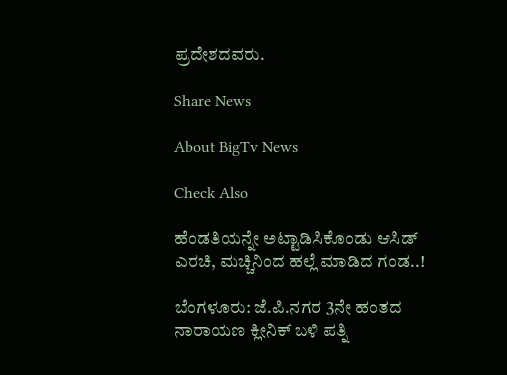ಪ್ರದೇಶದವರು.

Share News

About BigTv News

Check Also

ಹೆಂಡತಿಯನ್ನೇ ಅಟ್ಟಾಡಿಸಿಕೊಂಡು ಆಸಿಡ್ ಎರಚಿ, ಮಚ್ಚಿನಿಂದ ಹಲ್ಲೆ ಮಾಡಿದ ಗಂಡ..!

ಬೆಂಗಳೂರು: ಜೆ.ಪಿ.ನಗರ 3ನೇ ಹಂತದ ನಾರಾಯಣ ಕ್ಲೀನಿಕ್ ಬಳಿ ಪತ್ನಿ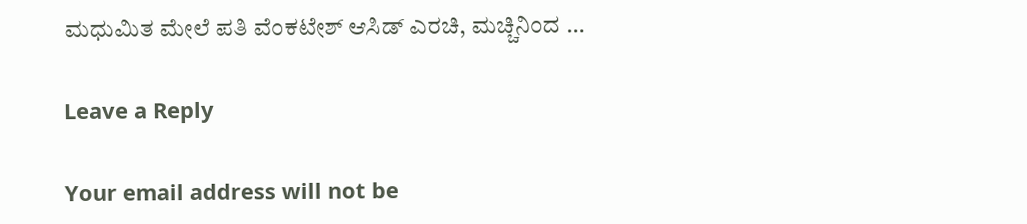ಮಧುಮಿತ ಮೇಲೆ ಪತಿ ವೆಂಕಟೇಶ್ ಆಸಿಡ್ ಎರಚಿ, ಮಚ್ಚಿನಿಂದ …

Leave a Reply

Your email address will not be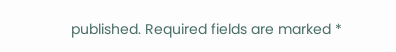published. Required fields are marked *